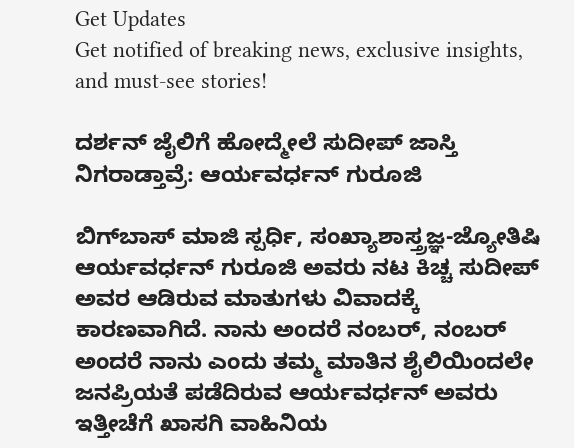Get Updates
Get notified of breaking news, exclusive insights, and must-see stories!

ದರ್ಶನ್‌ ಜೈಲಿಗೆ ಹೋದ್ಮೇಲೆ ಸುದೀಪ್‌ ಜಾಸ್ತಿ ನಿಗರಾಡ್ತಾವ್ರೆ: ಆರ್ಯವರ್ಧನ್‌ ಗುರೂಜಿ

ಬಿಗ್‌ಬಾಸ್ ಮಾಜಿ ಸ್ಪರ್ಧಿ, ಸಂಖ್ಯಾಶಾಸ್ತ್ರಜ್ಞ-ಜ್ಯೋತಿಷಿ ಆರ್ಯವರ್ಧನ್ ಗುರೂಜಿ ಅವರು ನಟ ಕಿಚ್ಚ ಸುದೀಪ್‌ ಅವರ ಆಡಿರುವ ಮಾತುಗಳು ವಿವಾದಕ್ಕೆ ಕಾರಣವಾಗಿದೆ. ನಾನು ಅಂದರೆ ನಂಬರ್, ನಂಬರ್ ಅಂದರೆ ನಾನು ಎಂದು ತಮ್ಮ ಮಾತಿನ ಶೈಲಿಯಿಂದಲೇ ಜನಪ್ರಿಯತೆ ಪಡೆದಿರುವ ಆರ್ಯವರ್ಧನ್‌ ಅವರು ಇತ್ತೀಚೆಗೆ ಖಾಸಗಿ ವಾಹಿನಿಯ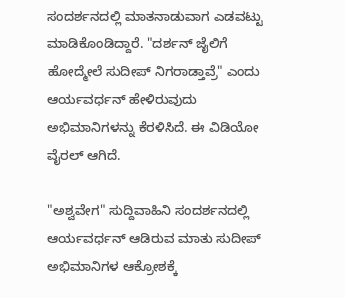ಸಂದರ್ಶನದಲ್ಲಿ ಮಾತನಾಡುವಾಗ ಎಡವಟ್ಟು ಮಾಡಿಕೊಂಡಿದ್ದಾರೆ. "ದರ್ಶನ್‌ ಜೈಲಿಗೆ ಹೋದ್ಮೇಲೆ ಸುದೀಪ್‌ ನಿಗರಾಡ್ತಾವ್ರೆ" ಎಂದು ಆರ್ಯವರ್ಧನ್‌ ಹೇಳಿರುವುದು ಅಭಿಮಾನಿಗಳನ್ನು ಕೆರಳಿಸಿದೆ. ಈ ವಿಡಿಯೋ ವೈರಲ್‌ ಆಗಿದೆ.

"ಅಶ್ವವೇಗ" ಸುದ್ದಿವಾಹಿನಿ ಸಂದರ್ಶನದಲ್ಲಿ ಆರ್ಯವರ್ಧನ್ ಆಡಿರುವ ಮಾತು ಸುದೀಪ್ ಅಭಿಮಾನಿಗಳ ಆಕ್ರೋಶಕ್ಕೆ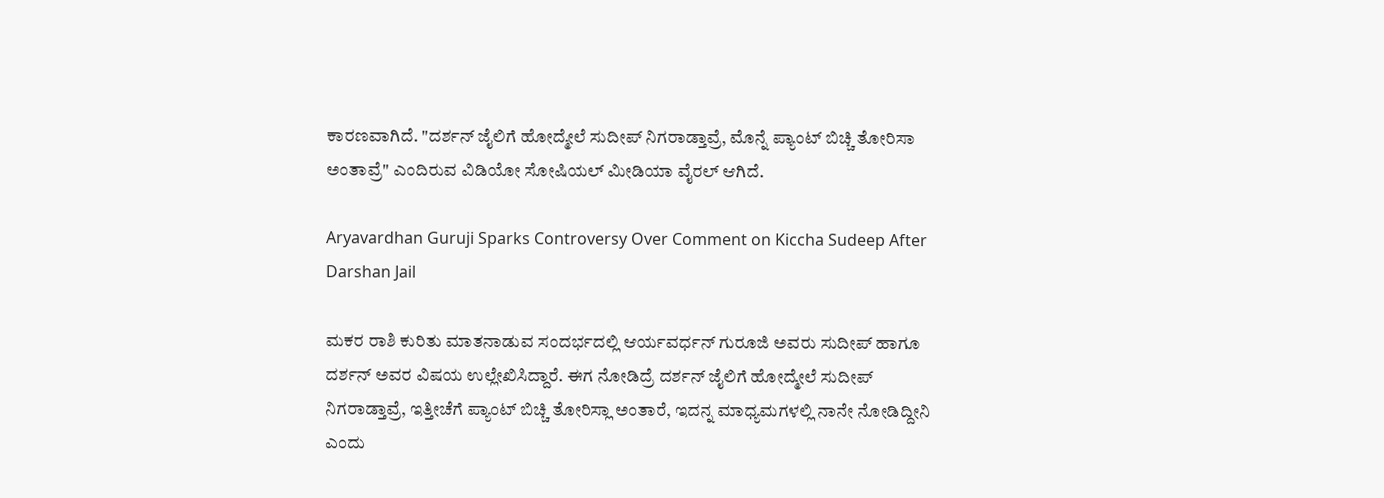ಕಾರಣವಾಗಿದೆ. "ದರ್ಶನ್ ಜೈಲಿಗೆ ಹೋದ್ಮೇಲೆ ಸುದೀಪ್ ನಿಗರಾಡ್ತಾವ್ರೆ, ಮೊನ್ನೆ ಪ್ಯಾಂಟ್ ಬಿಚ್ಚಿ ತೋರಿಸಾ ಅಂತಾವ್ರೆ" ಎಂದಿರುವ ವಿಡಿಯೋ ಸೋಷಿಯಲ್‌ ಮೀಡಿಯಾ ವೈರಲ್‌ ಆಗಿದೆ.

Aryavardhan Guruji Sparks Controversy Over Comment on Kiccha Sudeep After Darshan Jail

ಮಕರ ರಾಶಿ ಕುರಿತು ಮಾತನಾಡುವ ಸಂದರ್ಭದಲ್ಲಿ ಆರ್ಯವರ್ಧನ್ ಗುರೂಜಿ ಅವರು ಸುದೀಪ್ ಹಾಗೂ ದರ್ಶನ್ ಅವರ ವಿಷಯ ಉಲ್ಲೇಖಿಸಿದ್ದಾರೆ. ಈಗ ನೋಡಿದ್ರೆ ದರ್ಶನ್ ಜೈಲಿಗೆ ಹೋದ್ಮೇಲೆ ಸುದೀಪ್ ನಿಗರಾಡ್ತಾವ್ರೆ, ಇತ್ತೀಚೆಗೆ ಪ್ಯಾಂಟ್‌ ಬಿಚ್ಚಿ ತೋರಿಸ್ಲಾ ಅಂತಾರೆ, ಇದನ್ನ ಮಾಧ್ಯಮಗಳಲ್ಲಿ ನಾನೇ ನೋಡಿದ್ದೀನಿ ಎಂದು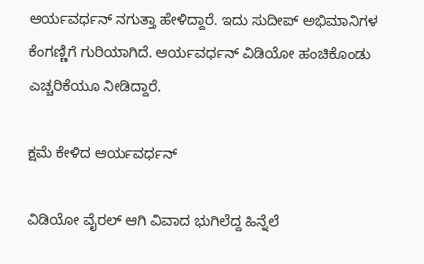ಆರ್ಯವರ್ಧನ್ ನಗುತ್ತಾ ಹೇಳಿದ್ದಾರೆ. ಇದು ಸುದೀಪ್‌ ಅಭಿಮಾನಿಗಳ ಕೆಂಗಣ್ಣಿಗೆ ಗುರಿಯಾಗಿದೆ. ಆರ್ಯವರ್ಧನ್‌ ವಿಡಿಯೋ ಹಂಚಿಕೊಂಡು ಎಚ್ಚರಿಕೆಯೂ ನೀಡಿದ್ದಾರೆ.

ಕ್ಷಮೆ ಕೇಳಿದ ಆರ್ಯವರ್ಧನ್‌

ವಿಡಿಯೋ ವೈರಲ್‌ ಆಗಿ ವಿವಾದ ಭುಗಿಲೆದ್ದ ಹಿನ್ನೆಲೆ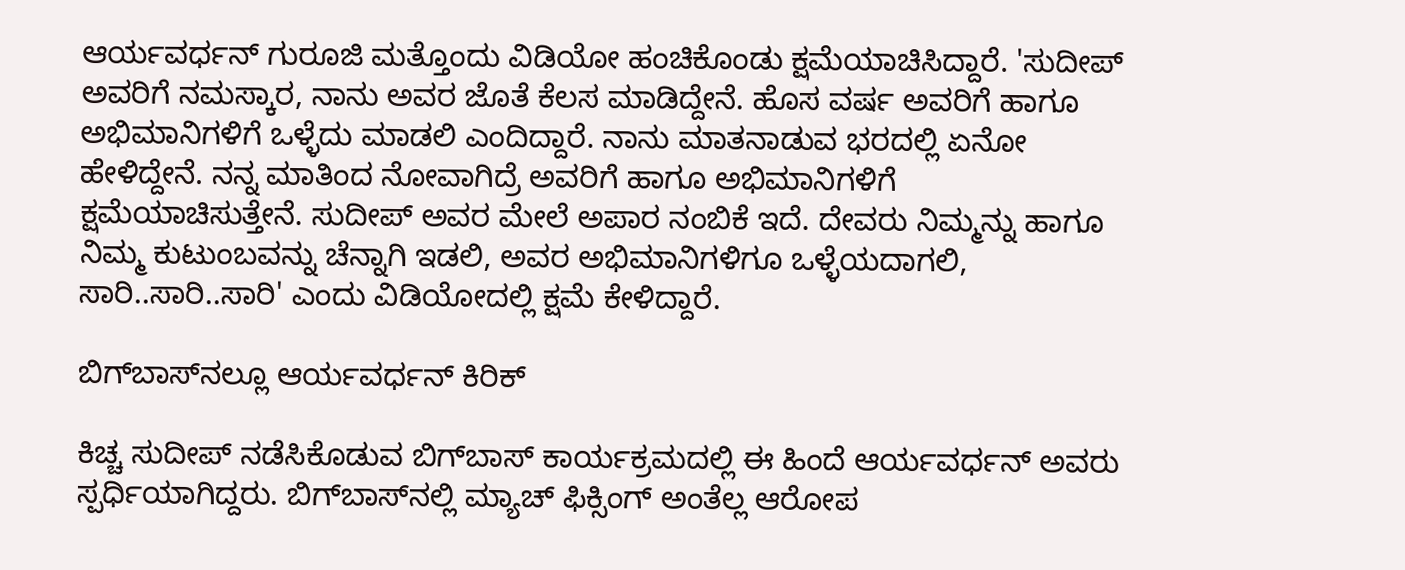ಆರ್ಯವರ್ಧನ್‌ ಗುರೂಜಿ ಮತ್ತೊಂದು ವಿಡಿಯೋ ಹಂಚಿಕೊಂಡು ಕ್ಷಮೆಯಾಚಿಸಿದ್ದಾರೆ. 'ಸುದೀಪ್ ಅವರಿಗೆ ನಮಸ್ಕಾರ, ನಾನು ಅವರ ಜೊತೆ ಕೆಲಸ ಮಾಡಿದ್ದೇನೆ. ಹೊಸ ವರ್ಷ ಅವರಿಗೆ ಹಾಗೂ ಅಭಿಮಾನಿಗಳಿಗೆ ಒಳ್ಳೆದು ಮಾಡಲಿ ಎಂದಿದ್ದಾರೆ. ನಾನು ಮಾತನಾಡುವ ಭರದಲ್ಲಿ ಏನೋ ಹೇಳಿದ್ದೇನೆ. ನನ್ನ ಮಾತಿಂದ ನೋವಾಗಿದ್ರೆ ಅವರಿಗೆ ಹಾಗೂ ಅಭಿಮಾನಿಗಳಿಗೆ ಕ್ಷಮೆಯಾಚಿಸುತ್ತೇನೆ. ಸುದೀಪ್‌ ಅವರ ಮೇಲೆ ಅಪಾರ ನಂಬಿಕೆ ಇದೆ. ದೇವರು ನಿಮ್ಮನ್ನು ಹಾಗೂ ನಿಮ್ಮ ಕುಟುಂಬವನ್ನು ಚೆನ್ನಾಗಿ ಇಡಲಿ, ಅವರ ಅಭಿಮಾನಿಗಳಿಗೂ ಒಳ್ಳೆಯದಾಗಲಿ, ಸಾರಿ..ಸಾರಿ..ಸಾರಿ' ಎಂದು ವಿಡಿಯೋದಲ್ಲಿ ಕ್ಷಮೆ ಕೇಳಿದ್ದಾರೆ.

ಬಿಗ್‌ಬಾಸ್‌ನಲ್ಲೂ ಆರ್ಯವರ್ಧನ್‌ ಕಿರಿಕ್‌

ಕಿಚ್ಚ ಸುದೀಪ್‌ ನಡೆಸಿಕೊಡುವ ಬಿಗ್‌ಬಾಸ್‌ ಕಾರ್ಯಕ್ರಮದಲ್ಲಿ ಈ ಹಿಂದೆ ಆರ್ಯವರ್ಧನ್‌ ಅವರು ಸ್ಪರ್ಧಿಯಾಗಿದ್ದರು. ಬಿಗ್‌ಬಾಸ್‌ನಲ್ಲಿ ಮ್ಯಾಚ್‌ ಫಿಕ್ಸಿಂಗ್‌ ಅಂತೆಲ್ಲ ಆರೋಪ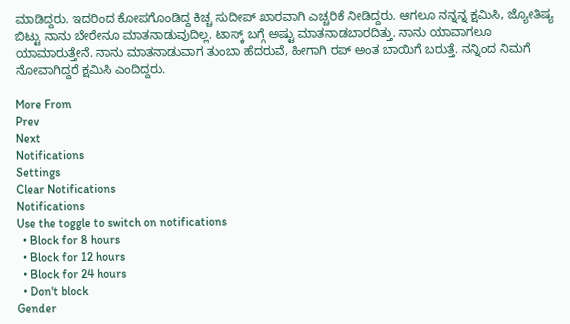ಮಾಡಿದ್ದರು. ಇದರಿಂದ ಕೋಪಗೊಂಡಿದ್ದ ಕಿಚ್ಚ ಸುದೀಪ್ ಖಾರವಾಗಿ ಎಚ್ಚರಿಕೆ ನೀಡಿದ್ದರು. ಆಗಲೂ ನನ್ನನ್ನ ಕ್ಷಮಿಸಿ, ಜ್ಯೋತಿಷ್ಯ ಬಿಟ್ಟು ನಾನು ಬೇರೇನೂ ಮಾತನಾಡುವುದಿಲ್ಲ. ಟಾಸ್ಕ್ ಬಗ್ಗೆ ಅಷ್ಟು ಮಾತನಾಡಬಾರದಿತ್ತು. ನಾನು ಯಾವಾಗಲೂ ಯಾಮಾರುತ್ತೇನೆ. ನಾನು ಮಾತನಾಡುವಾಗ ತುಂಬಾ ಹೆದರುವೆ, ಹೀಗಾಗಿ ರಪ್ ಅಂತ ಬಾಯಿಗೆ ಬರುತ್ತೆ. ನನ್ನಿಂದ ನಿಮಗೆ ನೋವಾಗಿದ್ದರೆ ಕ್ಷಮಿಸಿ ಎಂದಿದ್ದರು.

More From
Prev
Next
Notifications
Settings
Clear Notifications
Notifications
Use the toggle to switch on notifications
  • Block for 8 hours
  • Block for 12 hours
  • Block for 24 hours
  • Don't block
Gender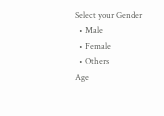Select your Gender
  • Male
  • Female
  • Others
Age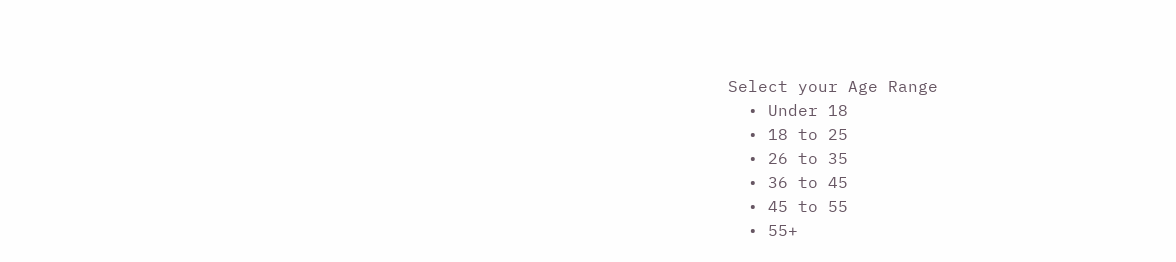Select your Age Range
  • Under 18
  • 18 to 25
  • 26 to 35
  • 36 to 45
  • 45 to 55
  • 55+